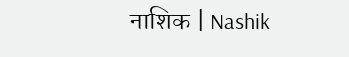नाशिक | Nashik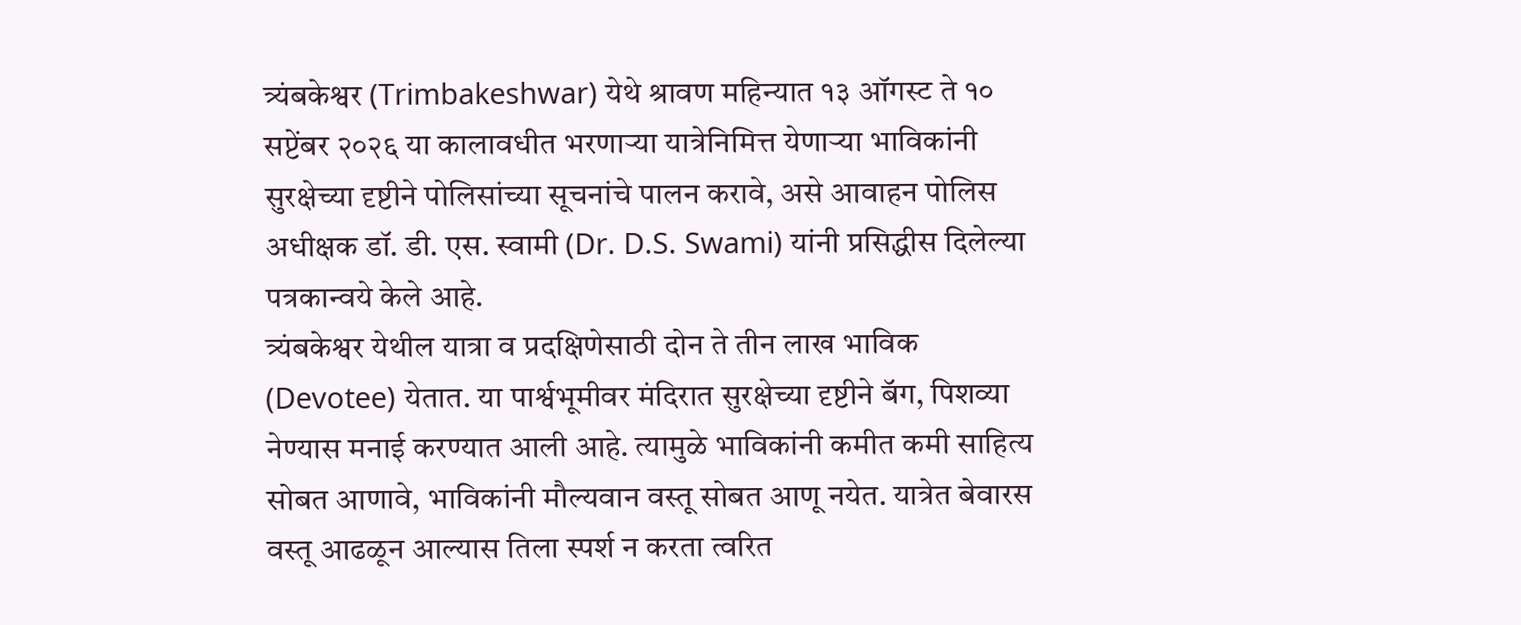त्र्यंबकेश्वर (Trimbakeshwar) येथे श्रावण महिन्यात १३ ऑगस्ट ते १० सप्टेंबर २०२६ या कालावधीत भरणाऱ्या यात्रेनिमित्त येणाऱ्या भाविकांनी सुरक्षेच्या दृष्टीने पोलिसांच्या सूचनांचे पालन करावे, असे आवाहन पोलिस अधीक्षक डॉ. डी. एस. स्वामी (Dr. D.S. Swami) यांनी प्रसिद्धीस दिलेल्या पत्रकान्वये केले आहे.
त्र्यंबकेश्वर येथील यात्रा व प्रदक्षिणेसाठी दोन ते तीन लाख भाविक (Devotee) येतात. या पार्श्वभूमीवर मंदिरात सुरक्षेच्या दृष्टीने बॅग, पिशव्या नेण्यास मनाई करण्यात आली आहे. त्यामुळे भाविकांनी कमीत कमी साहित्य सोबत आणावे, भाविकांनी मौल्यवान वस्तू सोबत आणू नयेत. यात्रेत बेवारस वस्तू आढळून आल्यास तिला स्पर्श न करता त्वरित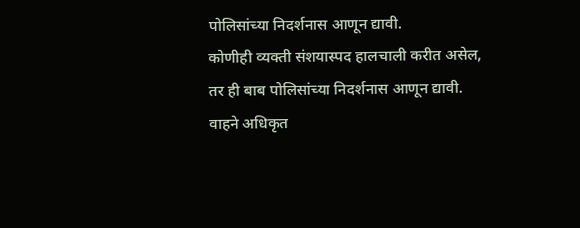पोलिसांच्या निदर्शनास आणून द्यावी.
कोणीही व्यक्ती संशयास्पद हालचाली करीत असेल, तर ही बाब पोलिसांच्या निदर्शनास आणून द्यावी. वाहने अधिकृत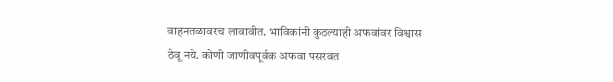वाहनतळावरच लावावीत. भाविकांनी कुठल्याही अफवांवर विश्वास ठेवू नये. कोणी जाणीवपूर्वक अफवा पसरवत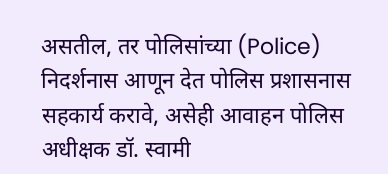असतील, तर पोलिसांच्या (Police) निदर्शनास आणून देत पोलिस प्रशासनास सहकार्य करावे, असेही आवाहन पोलिस अधीक्षक डॉ. स्वामी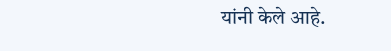यांनी केले आहे.